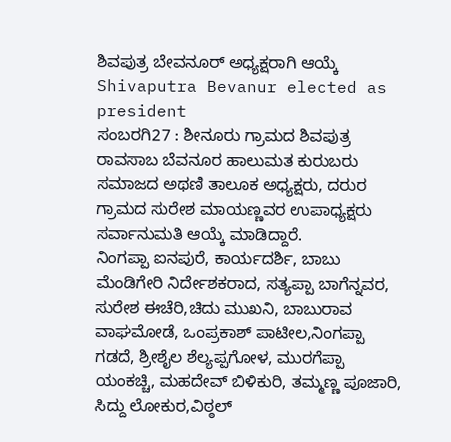ಶಿವಪುತ್ರ ಬೇವನೂರ್ ಅಧ್ಯಕ್ಷರಾಗಿ ಆಯ್ಕೆ
Shivaputra Bevanur elected as president
ಸಂಬರಗಿ27 : ಶೀನೂರು ಗ್ರಾಮದ ಶಿವಪುತ್ರ ರಾವಸಾಬ ಬೆವನೂರ ಹಾಲುಮತ ಕುರುಬರು ಸಮಾಜದ ಅಥಣಿ ತಾಲೂಕ ಅಧ್ಯಕ್ಷರು, ದರುರ ಗ್ರಾಮದ ಸುರೇಶ ಮಾಯಣ್ಣವರ ಉಪಾಧ್ಯಕ್ಷರು ಸರ್ವಾನುಮತಿ ಆಯ್ಕೆ ಮಾಡಿದ್ದಾರೆ.
ನಿಂಗಪ್ಪಾ ಐನಪುರೆ, ಕಾರ್ಯದರ್ಶಿ, ಬಾಬು ಮೆಂಡಿಗೇರಿ ನಿರ್ದೇಶಕರಾದ, ಸತ್ಯಪ್ಪಾ ಬಾಗೆನ್ನವರ, ಸುರೇಶ ಈಚೆರಿ,ಚಿದು ಮುಖನಿ, ಬಾಬುರಾವ ವಾಘಮೋಡೆ, ಒಂಪ್ರಕಾಶ್ ಪಾಟೀಲ,ನಿಂಗಪ್ಪಾ ಗಡದೆ, ಶ್ರೀಶೈಲ ಶೆಲ್ಯಪ್ಪಗೋಳ, ಮುರಗೆಪ್ಪಾ ಯಂಕಚ್ಚಿ, ಮಹದೇವ್ ಬಿಳಿಕುರಿ, ತಮ್ಮಣ್ಣ ಪೂಜಾರಿ, ಸಿದ್ದು ಲೋಕುರ,ವಿಠ್ಠಲ್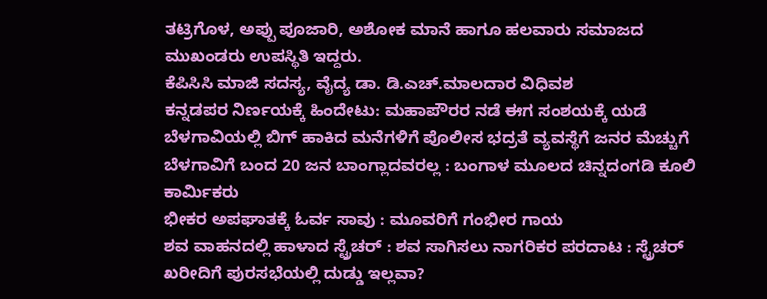ತಟ್ರಿಗೊಳ, ಅಪ್ಪು ಪೂಜಾರಿ, ಅಶೋಕ ಮಾನೆ ಹಾಗೂ ಹಲವಾರು ಸಮಾಜದ ಮುಖಂಡರು ಉಪಸ್ಥಿತಿ ಇದ್ದರು.
ಕೆಪಿಸಿಸಿ ಮಾಜಿ ಸದಸ್ಯ, ವೈದ್ಯ ಡಾ. ಡಿ.ಎಚ್.ಮಾಲದಾರ ವಿಧಿವಶ
ಕನ್ನಡಪರ ನಿರ್ಣಯಕ್ಕೆ ಹಿಂದೇಟು: ಮಹಾಪೌರರ ನಡೆ ಈಗ ಸಂಶಯಕ್ಕೆ ಯಡೆ
ಬೆಳಗಾವಿಯಲ್ಲಿ ಬಿಗ್ ಹಾಕಿದ ಮನೆಗಳಿಗೆ ಪೊಲೀಸ ಭದ್ರತೆ ವ್ಯವಸ್ಥೆಗೆ ಜನರ ಮೆಚ್ಚುಗೆ
ಬೆಳಗಾವಿಗೆ ಬಂದ 20 ಜನ ಬಾಂಗ್ಲಾದವರಲ್ಲ : ಬಂಗಾಳ ಮೂಲದ ಚಿನ್ನದಂಗಡಿ ಕೂಲಿ ಕಾರ್ಮಿಕರು
ಭೀಕರ ಅಪಘಾತಕ್ಕೆ ಓರ್ವ ಸಾವು : ಮೂವರಿಗೆ ಗಂಭೀರ ಗಾಯ
ಶವ ವಾಹನದಲ್ಲಿ ಹಾಳಾದ ಸ್ಟ್ರೆಚರ್ : ಶವ ಸಾಗಿಸಲು ನಾಗರಿಕರ ಪರದಾಟ : ಸ್ಟ್ರೆಚರ್ ಖರೀದಿಗೆ ಪುರಸಭೆಯಲ್ಲಿ ದುಡ್ಡು ಇಲ್ಲವಾ?